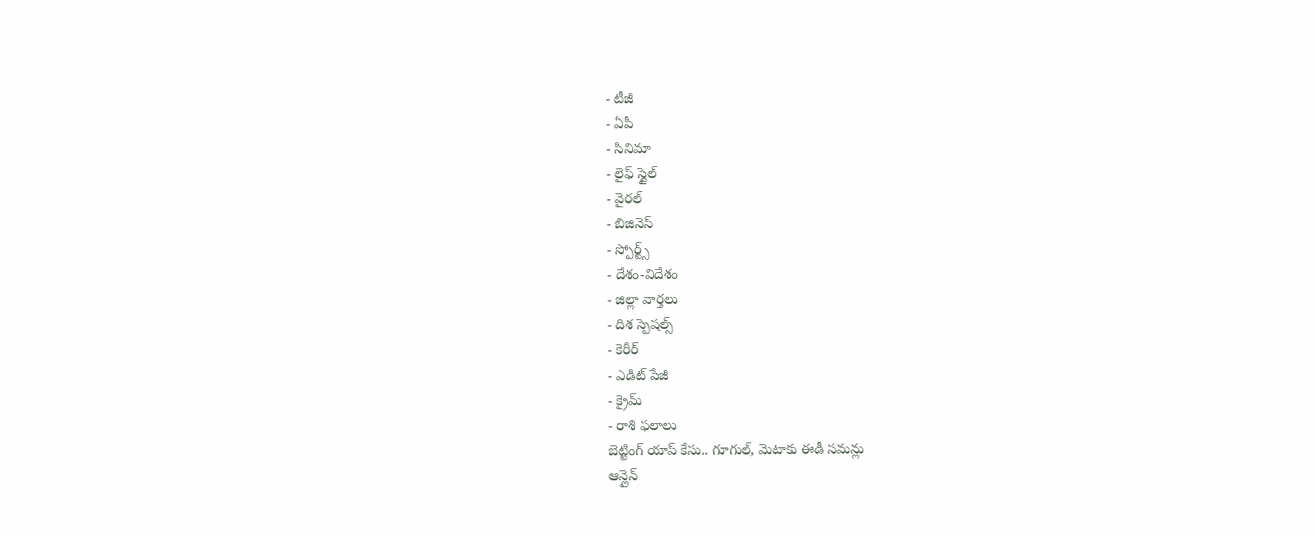- టీజీ
- ఏపీ
- సినిమా
- లైఫ్ స్టైల్
- వైరల్
- బిజినెస్
- స్పోర్ట్స్
- దేశం-విదేశం
- జిల్లా వార్తలు
- దిశ స్పెషల్స్
- కెరీర్
- ఎడిట్ పేజీ
- క్రైమ్
- రాశి ఫలాలు
బెట్టింగ్ యాప్ కేసు.. గూగుల్, మెటాకు ఈడీ సమన్లు
ఆన్లైన్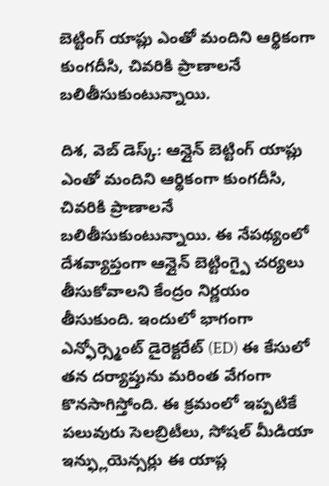బెట్టింగ్ యాప్లు ఎంతో మందిని ఆర్థికంగా కుంగదీసి, చివరికి ప్రాణాలనే బలితీసుకుంటున్నాయి.

దిశ, వెబ్ డెస్క్: ఆన్లైన్ బెట్టింగ్ యాప్లు ఎంతో మందిని ఆర్థికంగా కుంగదీసి, చివరికి ప్రాణాలనే బలితీసుకుంటున్నాయి. ఈ నేపథ్యంలో దేశవ్యాప్తంగా ఆన్లైన్ బెట్టింగ్పై చర్యలు తీసుకోవాలని కేంద్రం నిర్ణయం తీసుకుంది. ఇందులో భాగంగా ఎన్ఫోర్స్మెంట్ డైరెక్టరేట్ (ED) ఈ కేసులో తన దర్యాప్తును మరింత వేగంగా కొనసాగిస్తోంది. ఈ క్రమంలో ఇప్పటికే పలువురు సెలబ్రిటీలు, సోషల్ మీడియా ఇన్ఫ్లుయెన్సర్లు ఈ యాప్ల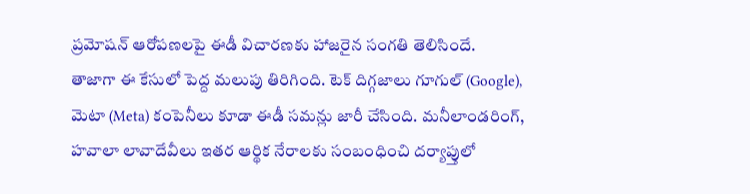ప్రమోషన్ ఆరోపణలపై ఈడీ విచారణకు హాజరైన సంగతి తెలిసిందే.
తాజాగా ఈ కేసులో పెద్ద మలుపు తిరిగింది. టెక్ దిగ్గజాలు గూగుల్ (Google), మెటా (Meta) కంపెనీలు కూడా ఈడీ సమన్లు జారీ చేసింది. మనీలాండరింగ్, హవాలా లావాదేవీలు ఇతర ఆర్థిక నేరాలకు సంబంధించి దర్యాప్తులో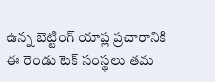ఉన్న బెట్టింగ్ యాప్ల ప్రచారానికి ఈ రెండు టెక్ సంస్థలు తమ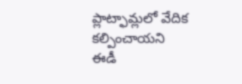ప్లాట్ఫామ్లలో వేదిక కల్పించాయని ఈడీ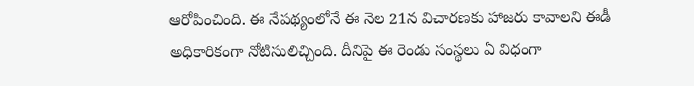ఆరోపించింది. ఈ నేపథ్యంలోనే ఈ నెల 21న విచారణకు హాజరు కావాలని ఈడీ అధికారికంగా నోటిసులిచ్చింది. దీనిపై ఈ రెండు సంస్థలు ఏ విధంగా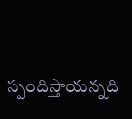స్పందిస్తాయన్నది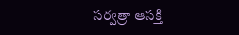సర్వత్రా ఆసక్తి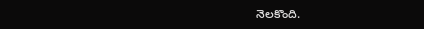నెలకొంది.